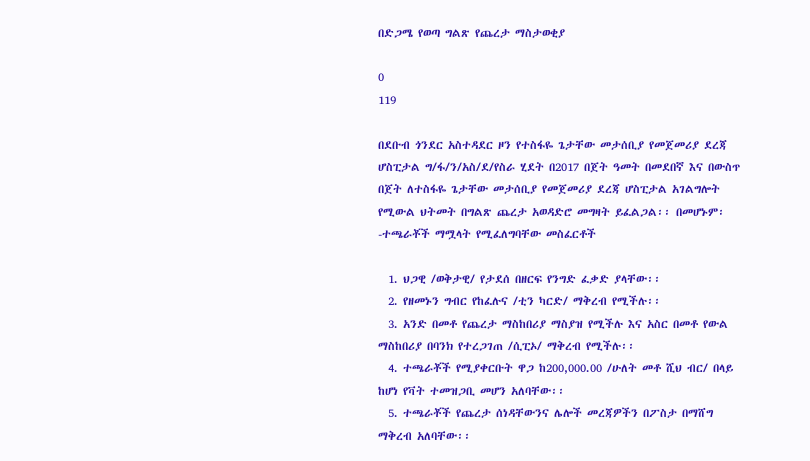በድጋሜ የወጣ ግልጽ የጨረታ ማስታወቂያ

0
119

በደቡብ ጎንደር አስተዳደር ዞን የተስፋዬ ጌታቸው መታሰቢያ የመጀመሪያ ደረጃ ሆስፒታል ግ/ፋ/ን/አስ/ደ/የስራ ሂደት በ2017 በጀት ዓመት በመደበኛ እና በውስጥ በጀት ለተስፋዬ ጌታቸው መታሰቢያ የመጀመሪያ ደረጃ ሆስፒታል አገልግሎት የሚውል ህትመት በግልጽ ጨረታ አወዳድሮ መግዛት ይፈልጋል፡፡ በመሆኑም፡-ተጫራቾች ማሟላት የሚፈለግባቸው መስፈርቶች

  1. ህጋዊ /ወቅታዊ/ የታደሰ በዘርፍ የንግድ ፈቃድ ያላቸው፡፡
  2. የዘመኑን ግብር የከፈሉና /ቲን ካርድ/ ማቅረብ የሚችሉ፡፡
  3. አንድ በመቶ የጨረታ ማስከበሪያ ማስያዝ የሚችሉ እና አስር በመቶ የውል ማስከበሪያ በባንክ የተረጋገጠ /ሲፒኦ/ ማቅረብ የሚችሉ፡፡
  4. ተጫራቾች የሚያቀርቡት ዋጋ ከ200,000.00 /ሁለት መቶ ሺህ ብር/ በላይ ከሆነ የቫት ተመዝጋቢ መሆን አለባቸው፡፡
  5. ተጫራቾች የጨረታ ሰነዳቸውንና ሌሎች መረጃዎችን በፖስታ በማሸግ ማቅረብ አለባቸው፡፡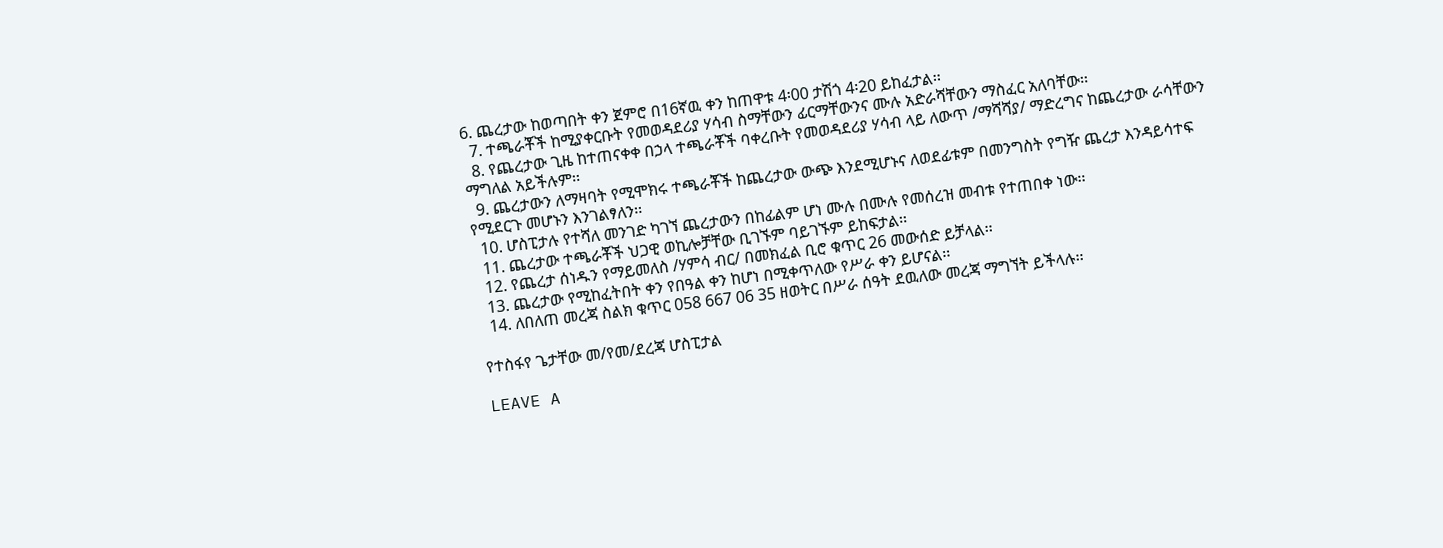6. ጨረታው ከወጣበት ቀን ጀምሮ በ16ኛዉ ቀን ከጠዋቱ 4፡00 ታሽጎ 4፡20 ይከፈታል፡፡
  7. ተጫራቾች ከሚያቀርቡት የመወዳደሪያ ሃሳብ ስማቸውን ፊርማቸውንና ሙሉ አድራሻቸውን ማስፈር አለባቸው፡፡
  8. የጨረታው ጊዜ ከተጠናቀቀ በኃላ ተጫራቾች ባቀረቡት የመወዳደሪያ ሃሳብ ላይ ለውጥ /ማሻሻያ/ ማድረግና ከጨረታው ራሳቸውን ማግለል አይችሉም፡፡
  9. ጨረታውን ለማዛባት የሚሞክሩ ተጫራቾች ከጨረታው ውጭ እንደሚሆኑና ለወደፊቱም በመንግስት የግዥ ጨረታ እንዳይሳተፍ የሚደርጉ መሆኑን እንገልፃለን፡፡
  10. ሆስፒታሉ የተሻለ መንገድ ካገኘ ጨረታውን በከፊልም ሆነ ሙሉ በሙሉ የመሰረዝ መብቱ የተጠበቀ ነው፡፡
  11. ጨረታው ተጫራቾች ህጋዊ ወኪሎቻቸው ቢገኙም ባይገኙም ይከፍታል፡፡
  12. የጨረታ ሰነዱን የማይመለስ /ሃምሳ ብር/ በመክፈል ቢሮ ቁጥር 26 መውሰድ ይቻላል፡፡
  13. ጨረታው የሚከፈትበት ቀን የበዓል ቀን ከሆነ በሚቀጥለው የሥራ ቀን ይሆናል፡፡
  14. ለበለጠ መረጃ ስልክ ቁጥር 058 667 06 35 ዘወትር በሥራ ሰዓት ደዉለው መረጃ ማግኘት ይችላሉ፡፡

የተስፋየ ጌታቸው መ/የመ/ደረጃ ሆስፒታል

LEAVE A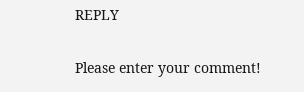REPLY

Please enter your comment!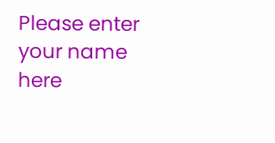Please enter your name here